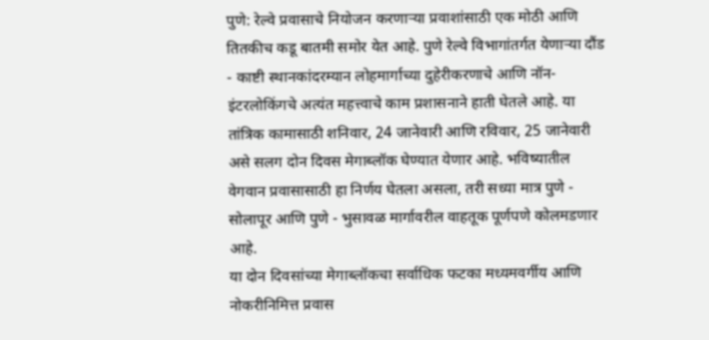पुणे: रेल्वे प्रवासाचे नियोजन करणाऱ्या प्रवाशांसाठी एक मोठी आणि तितकीच कडू बातमी समोर येत आहे. पुणे रेल्वे विभागांतर्गत येणाऱ्या दौंड - काष्टी स्थानकांदरम्यान लोहमार्गाच्या दुहेरीकरणाचे आणि नॉन-इंटरलोकिंगचे अत्यंत महत्त्वाचे काम प्रशासनाने हाती घेतले आहे. या तांत्रिक कामासाठी शनिवार, 24 जानेवारी आणि रविवार, 25 जानेवारी असे सलग दोन दिवस मेगाब्लॉक घेण्यात येणार आहे. भविष्यातील वेगवान प्रवासासाठी हा निर्णय घेतला असला, तरी सध्या मात्र पुणे - सोलापूर आणि पुणे - भुसावळ मार्गावरील वाहतूक पूर्णपणे कोलमडणार आहे.
या दोन दिवसांच्या मेगाब्लॉकचा सर्वाधिक फटका मध्यमवर्गीय आणि नोकरीनिमित्त प्रवास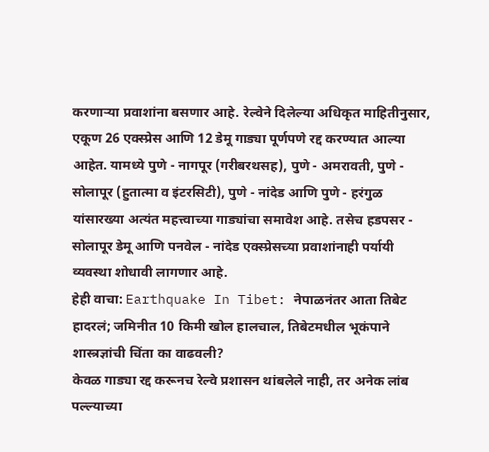करणाऱ्या प्रवाशांना बसणार आहे. रेल्वेने दिलेल्या अधिकृत माहितीनुसार, एकूण 26 एक्स्प्रेस आणि 12 डेमू गाड्या पूर्णपणे रद्द करण्यात आल्या आहेत. यामध्ये पुणे - नागपूर (गरीबरथसह), पुणे - अमरावती, पुणे - सोलापूर (हुतात्मा व इंटरसिटी), पुणे - नांदेड आणि पुणे - हरंगुळ यांसारख्या अत्यंत महत्त्वाच्या गाड्यांचा समावेश आहे. तसेच हडपसर - सोलापूर डेमू आणि पनवेल - नांदेड एक्स्प्रेसच्या प्रवाशांनाही पर्यायी व्यवस्था शोधावी लागणार आहे.
हेही वाचा: Earthquake In Tibet: नेपाळनंतर आता तिबेट हादरलं; जमिनीत 10 किमी खोल हालचाल, तिबेटमधील भूकंपाने शास्त्रज्ञांची चिंता का वाढवली?
केवळ गाड्या रद्द करूनच रेल्वे प्रशासन थांबलेले नाही, तर अनेक लांब पल्ल्याच्या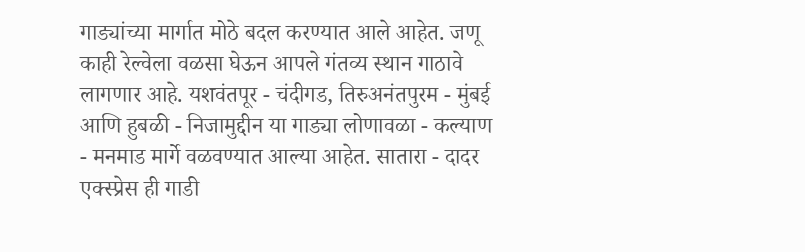गाड्यांच्या मार्गात मोठे बदल करण्यात आले आहेत. जणू काही रेल्वेला वळसा घेऊन आपले गंतव्य स्थान गाठावे लागणार आहे. यशवंतपूर - चंदीगड, तिरुअनंतपुरम - मुंबई आणि हुबळी - निजामुद्दीन या गाड्या लोणावळा - कल्याण - मनमाड मार्गे वळवण्यात आल्या आहेत. सातारा - दादर एक्स्प्रेस ही गाडी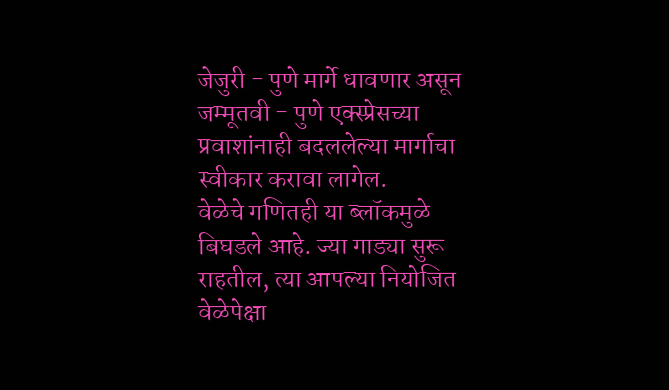जेजुरी - पुणे मार्गे धावणार असून जम्मूतवी - पुणे एक्स्प्रेसच्या प्रवाशांनाही बदललेल्या मार्गाचा स्वीकार करावा लागेल.
वेळेचे गणितही या ब्लॉकमुळे बिघडले आहे. ज्या गाड्या सुरू राहतील, त्या आपल्या नियोजित वेळेपेक्षा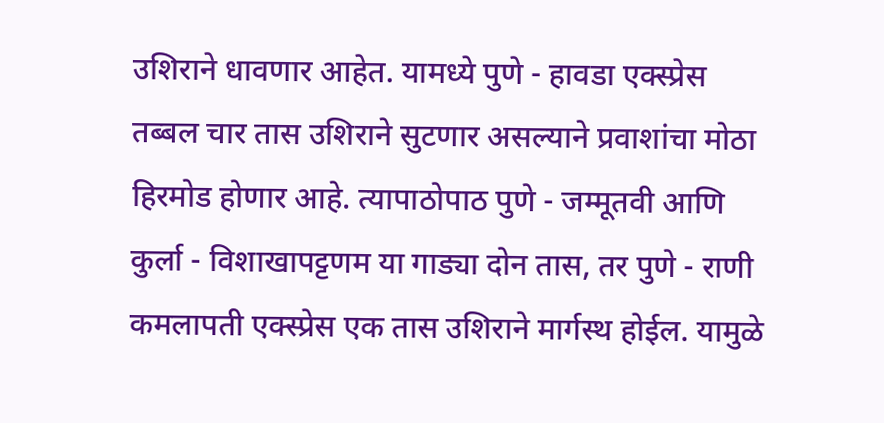उशिराने धावणार आहेत. यामध्ये पुणे - हावडा एक्स्प्रेस तब्बल चार तास उशिराने सुटणार असल्याने प्रवाशांचा मोठा हिरमोड होणार आहे. त्यापाठोपाठ पुणे - जम्मूतवी आणि कुर्ला - विशाखापट्टणम या गाड्या दोन तास, तर पुणे - राणी कमलापती एक्स्प्रेस एक तास उशिराने मार्गस्थ होईल. यामुळे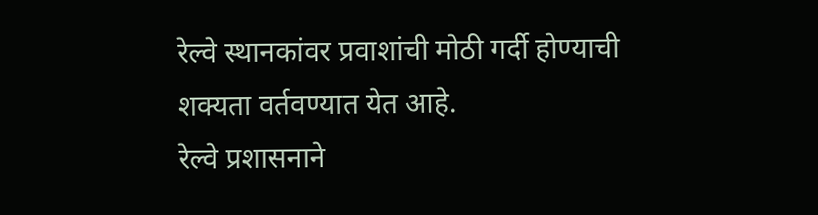रेल्वे स्थानकांवर प्रवाशांची मोठी गर्दी होण्याची शक्यता वर्तवण्यात येत आहे.
रेल्वे प्रशासनाने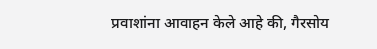प्रवाशांना आवाहन केले आहे की, गैरसोय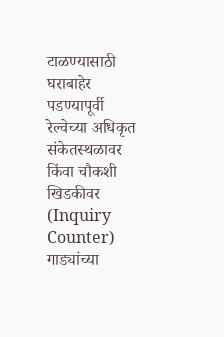टाळण्यासाठी घराबाहेर पडण्यापूर्वी रेल्वेच्या अधिकृत संकेतस्थळावर किंवा चौकशी खिडकीवर (Inquiry Counter) गाड्यांच्या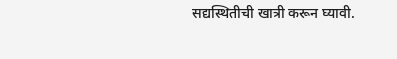सद्यस्थितीची खात्री करून घ्यावी.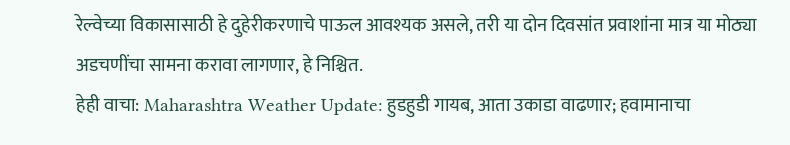रेल्वेच्या विकासासाठी हे दुहेरीकरणाचे पाऊल आवश्यक असले, तरी या दोन दिवसांत प्रवाशांना मात्र या मोठ्या अडचणींचा सामना करावा लागणार, हे निश्चित.
हेही वाचा: Maharashtra Weather Update: हुडहुडी गायब, आता उकाडा वाढणार; हवामानाचा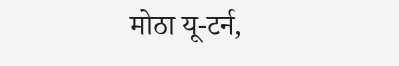मोठा यू-टर्न,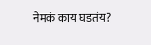नेमकं काय घडतंय?